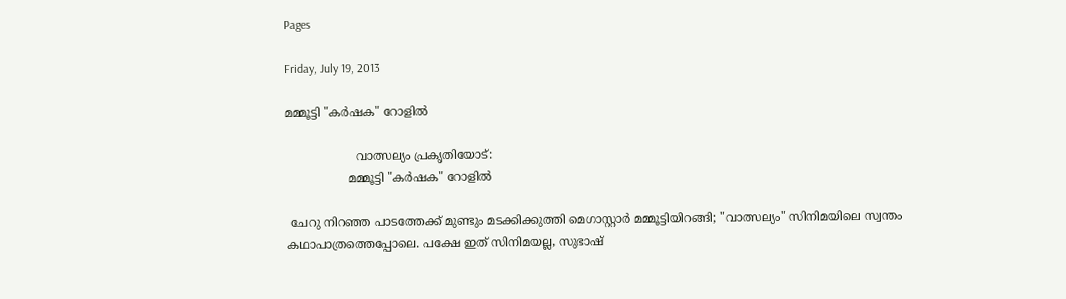Pages

Friday, July 19, 2013

മമ്മൂട്ടി "കര്‍ഷക" റോളില്‍

                   വാത്സല്യം പ്രകൃതിയോട്:
                 മമ്മൂട്ടി "കര്‍ഷക" റോളില്‍

 ചേറു നിറഞ്ഞ പാടത്തേക്ക് മുണ്ടും മടക്കിക്കുത്തി മെഗാസ്റ്റാര്‍ മമ്മൂട്ടിയിറങ്ങി; "വാത്സല്യം" സിനിമയിലെ സ്വന്തം കഥാപാത്രത്തെപ്പോലെ. പക്ഷേ ഇത് സിനിമയല്ല, സുഭാഷ്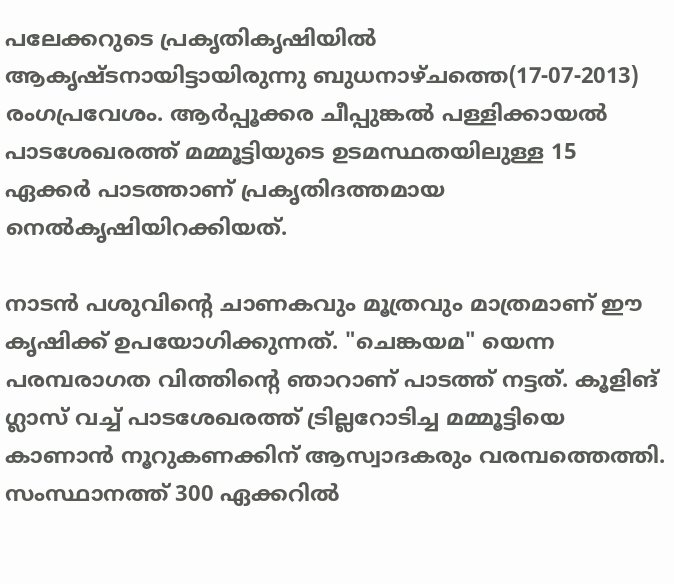പലേക്കറുടെ പ്രകൃതികൃഷിയില്‍ ആകൃഷ്ടനായിട്ടായിരുന്നു ബുധനാഴ്ചത്തെ(17-07-2013) രംഗപ്രവേശം. ആര്‍പ്പൂക്കര ചീപ്പുങ്കല്‍ പള്ളിക്കായല്‍ പാടശേഖരത്ത് മമ്മൂട്ടിയുടെ ഉടമസ്ഥതയിലുള്ള 15 ഏക്കര്‍ പാടത്താണ് പ്രകൃതിദത്തമായ നെല്‍കൃഷിയിറക്കിയത്.

നാടന്‍ പശുവിന്റെ ചാണകവും മൂത്രവും മാത്രമാണ് ഈ കൃഷിക്ക് ഉപയോഗിക്കുന്നത്. "ചെങ്കയമ" യെന്ന പരമ്പരാഗത വിത്തിന്റെ ഞാറാണ് പാടത്ത് നട്ടത്. കൂളിങ് ഗ്ലാസ് വച്ച് പാടശേഖരത്ത് ട്രില്ലറോടിച്ച മമ്മൂട്ടിയെ കാണാന്‍ നൂറുകണക്കിന് ആസ്വാദകരും വരമ്പത്തെത്തി. സംസ്ഥാനത്ത് 300 ഏക്കറില്‍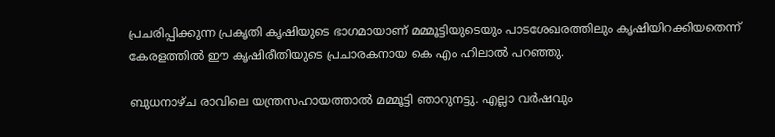പ്രചരിപ്പിക്കുന്ന പ്രകൃതി കൃഷിയുടെ ഭാഗമായാണ് മമ്മൂട്ടിയുടെയും പാടശേഖരത്തിലും കൃഷിയിറക്കിയതെന്ന് കേരളത്തില്‍ ഈ കൃഷിരീതിയുടെ പ്രചാരകനായ കെ എം ഹിലാല്‍ പറഞ്ഞു.

ബുധനാഴ്ച രാവിലെ യന്ത്രസഹായത്താല്‍ മമ്മൂട്ടി ഞാറുനട്ടു. എല്ലാ വര്‍ഷവും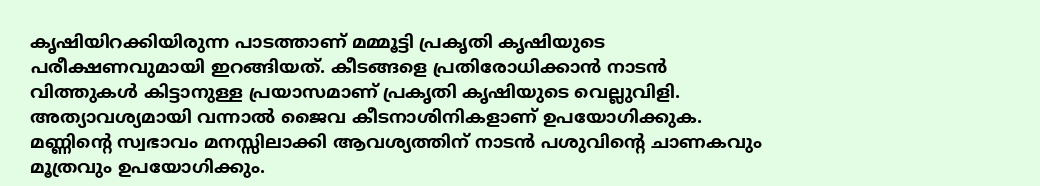കൃഷിയിറക്കിയിരുന്ന പാടത്താണ് മമ്മൂട്ടി പ്രകൃതി കൃഷിയുടെ പരീക്ഷണവുമായി ഇറങ്ങിയത്. കീടങ്ങളെ പ്രതിരോധിക്കാന്‍ നാടന്‍ വിത്തുകള്‍ കിട്ടാനുള്ള പ്രയാസമാണ് പ്രകൃതി കൃഷിയുടെ വെല്ലുവിളി. അത്യാവശ്യമായി വന്നാല്‍ ജൈവ കീടനാശിനികളാണ് ഉപയോഗിക്കുക. മണ്ണിന്റെ സ്വഭാവം മനസ്സിലാക്കി ആവശ്യത്തിന് നാടന്‍ പശുവിന്റെ ചാണകവും മൂത്രവും ഉപയോഗിക്കും.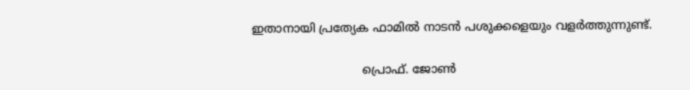ഇതാനായി പ്രത്യേക ഫാമില്‍ നാടന്‍ പശുക്കളെയും വളര്‍ത്തുന്നുണ്ട്.

                              പ്രൊഫ്‌. ജോണ്‍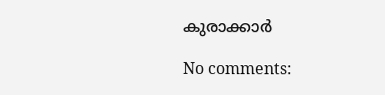കുരാക്കാർ

No comments: